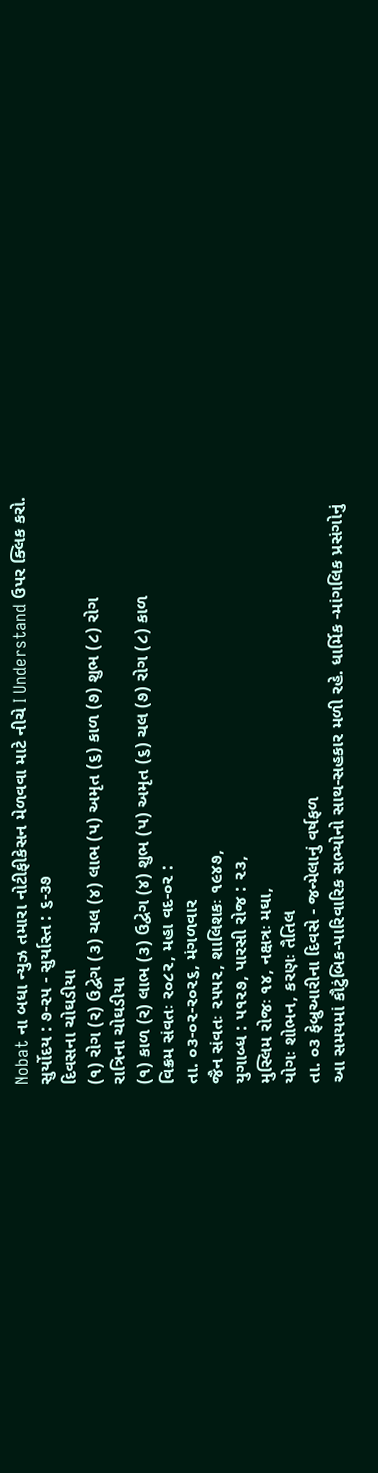Nobat ના બધા ન્યુઝ તમારા નોટીફીકેસન મેળવવા માટે નીચે I Understand ઉપર ક્લિક કરો.
સુર્યોદય : ૭-૨૫ - સુર્યાસ્ત : ૬-૩૭
દિવસના ચોઘડીયા
(૧) રોગ (ર) ઉદ્વેગ (૩) ચલ (૪) લાભ (પ) અમૃત (૬) કાળ (૭) શુભ (૮) રોગ
રાત્રિના ચોઘડીયા
(૧) કાળ (ર) લાભ (૩) ઉદ્વેગ (૪) શુભ (પ) અમૃત (૬) ચલ (૭) રોગ (૮) કાળ
વિક્રમ સંવતઃ ર૦૮૨, મહા વદ-૦૨ :
તા. ૦૩-૦૨-ર૦૨૬, મંગળવાર
જૈન સંવતઃ ૨૫૫૨, શાલિશકઃ ૧૯૪૭,
યુગાબ્ધ : ૫૧૨૭, પારસી રોજ : ૨૩,
મુસ્લિમ રોજઃ ૧૪, નક્ષત્રઃ મઘા,
યોગઃ શોભન, કરણઃ તૈતિલ
તા. ૦૩ ફેબ્રુઆરીના દિવસે - જન્મેલાનું વર્ષફળ
આ સમયમાં કૌટુંબિક-પારિવારિક સભ્યોનો સાથ-સહકાર મળી રહે. ધાર્મિક -માંગલિક પ્રસંગોનું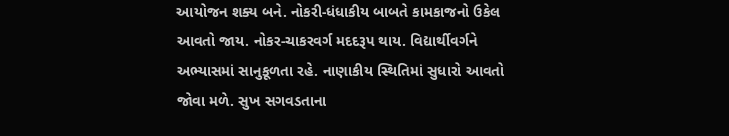આયોજન શક્ય બને. નોકરી-ધંધાકીય બાબતે કામકાજનો ઉકેલ આવતો જાય. નોકર-ચાકરવર્ગ મદદરૂપ થાય. વિદ્યાર્થીવર્ગને અભ્યાસમાં સાનુકૂળતા રહે. નાણાકીય સ્થિતિમાં સુધારો આવતો જોવા મળે. સુખ સગવડતાના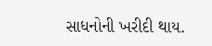સાધનોની ખરીદી થાય.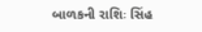બાળકની રાશિઃ સિંહ